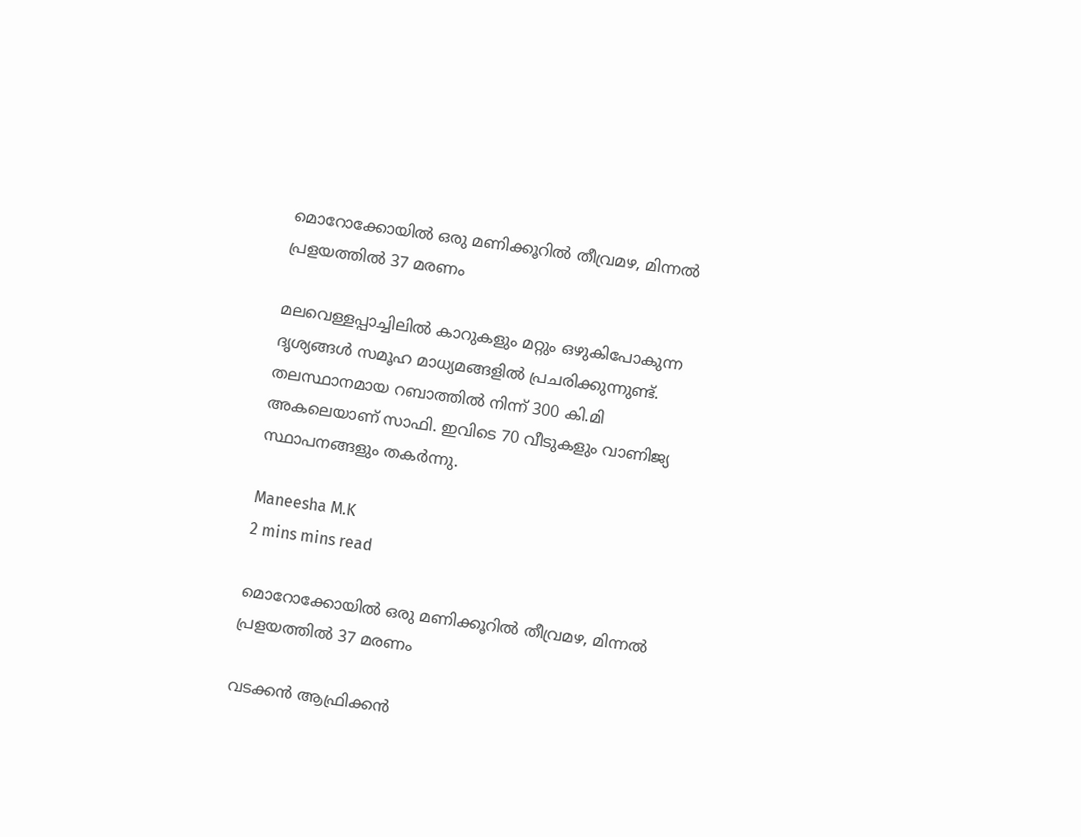മൊറോക്കോയില്‍ ഒരു മണിക്കൂറില്‍ തീവ്രമഴ, മിന്നല്‍ പ്രളയത്തില്‍ 37 മരണം

മലവെള്ളപ്പാച്ചിലില്‍ കാറുകളും മറ്റും ഒഴുകിപോകുന്ന ദൃശ്യങ്ങള്‍ സമൂഹ മാധ്യമങ്ങളില്‍ പ്രചരിക്കുന്നുണ്ട്. തലസ്ഥാനമായ റബാത്തില്‍ നിന്ന് 300 കി.മി അകലെയാണ് സാഫി. ഇവിടെ 70 വീടുകളും വാണിജ്യ സ്ഥാപനങ്ങളും തകര്‍ന്നു.

Maneesha M.K
2 mins mins read

മൊറോക്കോയില്‍ ഒരു മണിക്കൂറില്‍ തീവ്രമഴ, മിന്നല്‍ പ്രളയത്തില്‍ 37 മരണം

വടക്കന്‍ ആഫ്രിക്കന്‍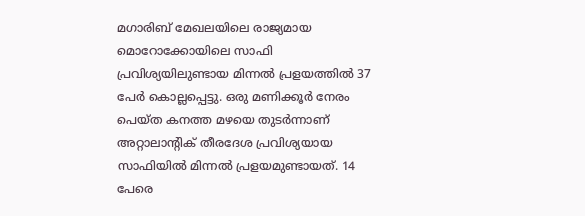മഗാരിബ് മേഖലയിലെ രാജ്യമായ മൊറോക്കോയിലെ സാഫി പ്രവിശ്യയിലുണ്ടായ മിന്നല്‍ പ്രളയത്തില്‍ 37 പേര്‍ കൊല്ലപ്പെട്ടു. ഒരു മണിക്കൂര്‍ നേരം പെയ്ത കനത്ത മഴയെ തുടര്‍ന്നാണ് അറ്റാലാന്റിക് തീരദേശ പ്രവിശ്യയായ സാഫിയില്‍ മിന്നല്‍ പ്രളയമുണ്ടായത്. 14 പേരെ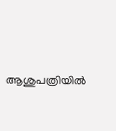ആശുപത്രിയില്‍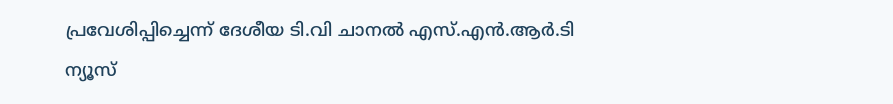പ്രവേശിപ്പിച്ചെന്ന് ദേശീയ ടി.വി ചാനല്‍ എസ്.എന്‍.ആര്‍.ടി ന്യൂസ്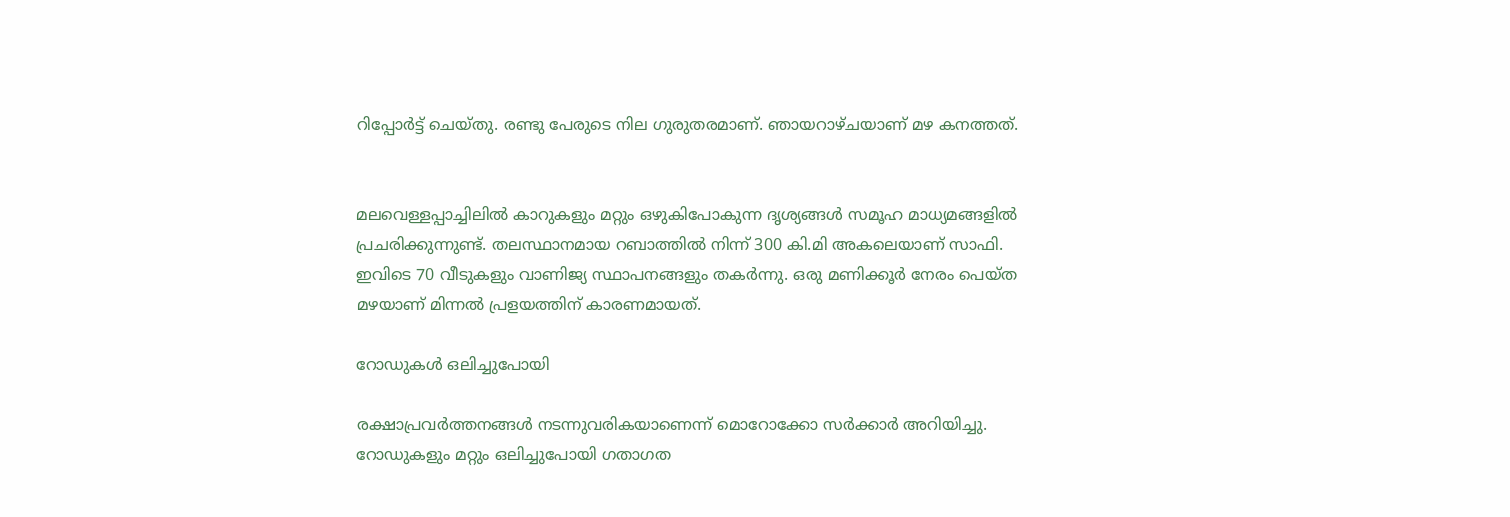റിപ്പോര്‍ട്ട് ചെയ്തു. രണ്ടു പേരുടെ നില ഗുരുതരമാണ്. ഞായറാഴ്ചയാണ് മഴ കനത്തത്.


മലവെള്ളപ്പാച്ചിലില്‍ കാറുകളും മറ്റും ഒഴുകിപോകുന്ന ദൃശ്യങ്ങള്‍ സമൂഹ മാധ്യമങ്ങളില്‍ പ്രചരിക്കുന്നുണ്ട്. തലസ്ഥാനമായ റബാത്തില്‍ നിന്ന് 300 കി.മി അകലെയാണ് സാഫി. ഇവിടെ 70 വീടുകളും വാണിജ്യ സ്ഥാപനങ്ങളും തകര്‍ന്നു. ഒരു മണിക്കൂര്‍ നേരം പെയ്ത മഴയാണ് മിന്നല്‍ പ്രളയത്തിന് കാരണമായത്.

റോഡുകൾ ഒലിച്ചുപോയി

രക്ഷാപ്രവര്‍ത്തനങ്ങള്‍ നടന്നുവരികയാണെന്ന് മൊറോക്കോ സര്‍ക്കാര്‍ അറിയിച്ചു. റോഡുകളും മറ്റും ഒലിച്ചുപോയി ഗതാഗത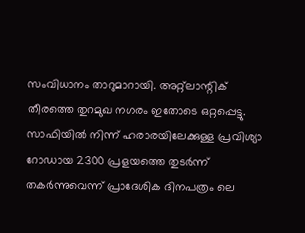സംവിധാനം താറുമാറായി. അറ്റ്‌ലാന്റിക് തീരത്തെ തുറമുഖ നഗരം ഇതോടെ ഒറ്റപ്പെട്ടു. സാഫിയില്‍ നിന്ന് ഹരാരയിലേക്കുള്ള പ്രവിശ്യാ റോഡായ 2300 പ്രളയത്തെ തുടര്‍ന്ന് തകര്‍ന്നുവെന്ന് പ്രാദേശിക ദിനപത്രം ലെ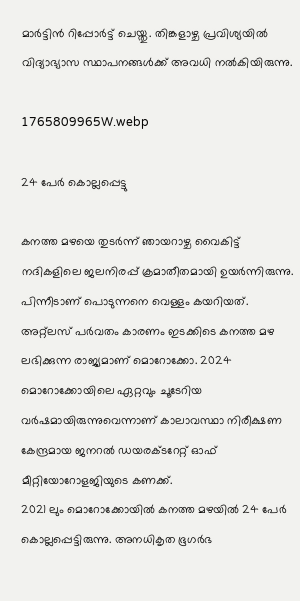മാര്‍ട്ടിന്‍ റിപ്പോര്‍ട്ട് ചെയ്തു. തിങ്കളാഴ്ച പ്രവിശ്യയില്‍ വിദ്യാഭ്യാസ സ്ഥാപനങ്ങള്‍ക്ക് അവധി നല്‍കിയിരുന്നു.

1765809965W.webp

24 പേർ കൊല്ലപ്പെട്ടു

കനത്ത മഴയെ തുടര്‍ന്ന് ഞായറാഴ്ച വൈകിട്ട് നദികളിലെ ജലനിരപ്പ് ക്രമാതീതമായി ഉയര്‍ന്നിരുന്നു. പിന്നീടാണ് പൊടുന്നനെ വെള്ളം കയറിയത്. അറ്റ്‌ലസ് പര്‍വതം കാരണം ഇടക്കിടെ കനത്ത മഴ ലഭിക്കുന്ന രാജ്യമാണ് മൊറോക്കോ. 2024 മൊറോക്കോയിലെ ഏറ്റവും ചൂടേറിയ വര്‍ഷമായിരുന്നുവെന്നാണ് കാലാവസ്ഥാ നിരീക്ഷണ കേന്ദ്രമായ ജനറല്‍ ഡയരക്ടറേറ്റ് ഓഫ് മീറ്റിയോറോളജിയുടെ കണക്ക്.
2021 ലും മൊറോക്കോയില്‍ കനത്ത മഴയില്‍ 24 പേര്‍ കൊല്ലപ്പെട്ടിരുന്നു. അനധികൃത ഭൂഗര്‍ഭ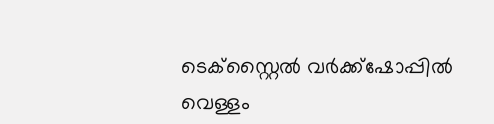ടെക്‌സ്റ്റൈല്‍ വര്‍ക്ക്‌ഷോപ്പില്‍ വെള്ളം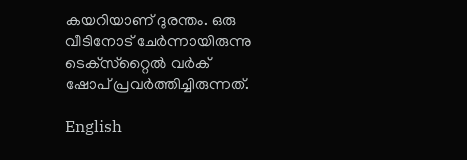കയറിയാണ് ദുരന്തം. ഒരു വീടിനോട് ചേര്‍ന്നായിരുന്നു ടെക്‌സ്‌റ്റൈല്‍ വര്‍ക് ഷോപ് പ്രവര്‍ത്തിച്ചിരുന്നത്.

English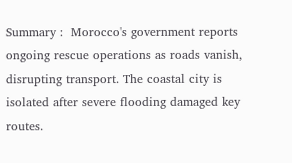Summary :  Morocco's government reports ongoing rescue operations as roads vanish, disrupting transport. The coastal city is isolated after severe flooding damaged key routes.